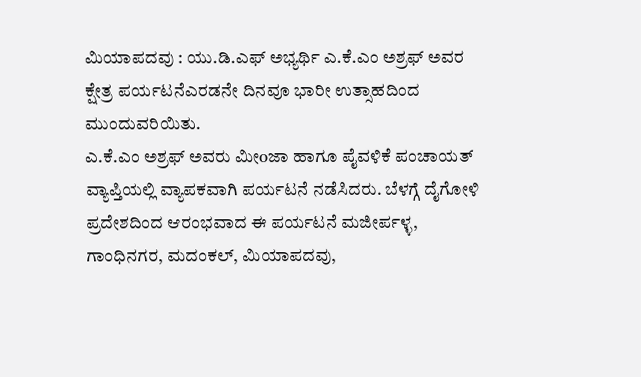ಮಿಯಾಪದವು : ಯು.ಡಿ.ಎಫ್ ಅಭ್ಯರ್ಥಿ ಎ.ಕೆ.ಎಂ ಅಶ್ರಫ್ ಅವರ ಕ್ಷೇತ್ರ ಪರ್ಯಟನೆಎರಡನೇ ದಿನವೂ ಭಾರೀ ಉತ್ಸಾಹದಿಂದ ಮುಂದುವರಿಯಿತು.
ಎ.ಕೆ.ಎಂ ಅಶ್ರಫ್ ಅವರು ಮೀoಜಾ ಹಾಗೂ ಪೈವಳಿಕೆ ಪಂಚಾಯತ್ ವ್ಯಾಪ್ತಿಯಲ್ಲಿ ವ್ಯಾಪಕವಾಗಿ ಪರ್ಯಟನೆ ನಡೆಸಿದರು. ಬೆಳಗ್ಗೆ ದೈಗೋಳಿ ಪ್ರದೇಶದಿಂದ ಆರಂಭವಾದ ಈ ಪರ್ಯಟನೆ ಮಜೀರ್ಪಳ್ಳ, ಗಾಂಧಿನಗರ, ಮದಂಕಲ್, ಮಿಯಾಪದವು,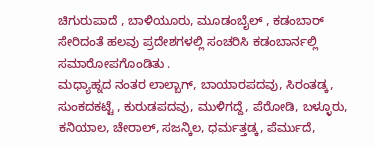ಚಿಗುರುಪಾದೆ , ಬಾಳಿಯೂರು, ಮೂಡಂಬೈಲ್ , ಕಡಂಬಾರ್ ಸೇರಿದಂತೆ ಹಲವು ಪ್ರದೇಶಗಳಲ್ಲಿ ಸಂಚರಿಸಿ ಕಡಂಬಾರ್ನಲ್ಲಿ ಸಮಾರೋಪಗೊಂಡಿತು .
ಮಧ್ಯಾಹ್ನದ ನಂತರ ಲಾಲ್ಬಾಗ್, ಬಾಯಾರಪದವು, ಸಿರಂತಡ್ಕ, ಸುಂಕದಕಟ್ಟೆ , ಕುರುಡಪದವು, ಮುಳಿಗದ್ದೆ, ಪೆರೋಡಿ, ಬಳ್ಳೂರು, ಕನಿಯಾಲ, ಚೇರಾಲ್, ಸಜನ್ಕಿಲ, ಧರ್ಮತ್ತಡ್ಕ, ಪೆರ್ಮುದೆ,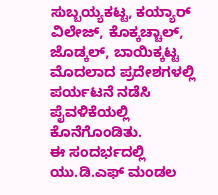ಸುಬ್ಬಯ್ಯಕಟ್ಟ, ಕಯ್ಯಾರ್ ವಿಲೇಜ್, ಕೊಕ್ಕಚ್ಚಾಲ್, ಜೊಡ್ಕಲ್, ಬಾಯಿಕ್ಕಟ್ಟ ಮೊದಲಾದ ಪ್ರದೇಶಗಳಲ್ಲಿ ಪರ್ಯಟನೆ ನಡೆಸಿ ಪೈವಳಿಕೆಯಲ್ಲಿ ಕೊನೆಗೊಂಡಿತು.
ಈ ಸಂದರ್ಭದಲ್ಲಿ ಯು.ಡಿ.ಎಫ್ ಮಂಡಲ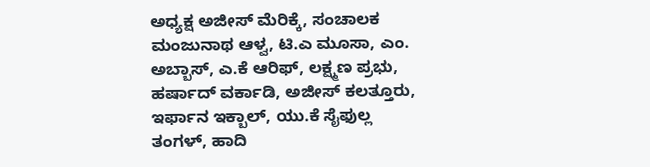ಅಧ್ಯಕ್ಷ ಅಜೀಸ್ ಮೆರಿಕ್ಕೆ, ಸಂಚಾಲಕ ಮಂಜುನಾಥ ಆಳ್ವ, ಟಿ.ಎ ಮೂಸಾ, ಎಂ. ಅಬ್ಬಾಸ್, ಎ.ಕೆ ಆರಿಫ್, ಲಕ್ಷ್ಮಣ ಪ್ರಭು, ಹರ್ಷಾದ್ ವರ್ಕಾಡಿ, ಅಜೀಸ್ ಕಲತ್ತೂರು, ಇರ್ಫಾನ ಇಕ್ಬಾಲ್, ಯು.ಕೆ ಸೈಫುಲ್ಲ ತಂಗಳ್, ಹಾದಿ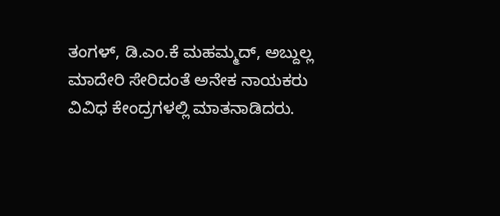ತಂಗಳ್, ಡಿ.ಎಂ.ಕೆ ಮಹಮ್ಮದ್, ಅಬ್ದುಲ್ಲ ಮಾದೇರಿ ಸೇರಿದಂತೆ ಅನೇಕ ನಾಯಕರು ವಿವಿಧ ಕೇಂದ್ರಗಳಲ್ಲಿ ಮಾತನಾಡಿದರು.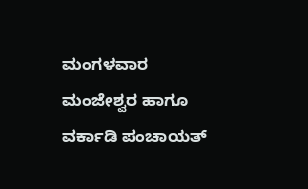ಮಂಗಳವಾರ ಮಂಜೇಶ್ವರ ಹಾಗೂ ವರ್ಕಾಡಿ ಪಂಚಾಯತ್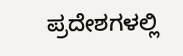ಪ್ರದೇಶಗಳಲ್ಲಿ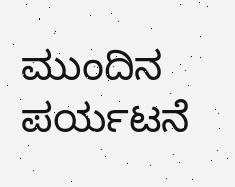ಮುಂದಿನ ಪರ್ಯಟನೆ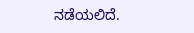ನಡೆಯಲಿದೆ.